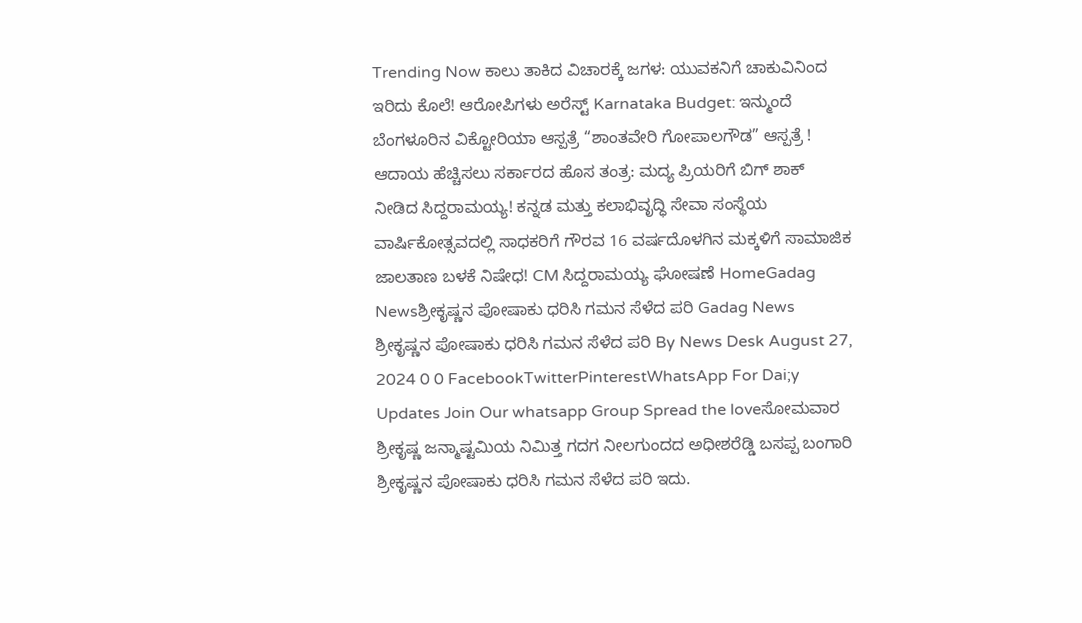Trending Now ಕಾಲು ತಾಕಿದ ವಿಚಾರಕ್ಕೆ ಜಗಳ: ಯುವಕನಿಗೆ ಚಾಕುವಿನಿಂದ ಇರಿದು ಕೊಲೆ! ಆರೋಪಿಗಳು ಅರೆಸ್ಟ್ Karnataka Budget: ಇನ್ಮುಂದೆ ಬೆಂಗಳೂರಿನ ವಿಕ್ಟೋರಿಯಾ ಆಸ್ಪತ್ರೆ “ಶಾಂತವೇರಿ ಗೋಪಾಲಗೌಡ” ಆಸ್ಪತ್ರೆ ! ಆದಾಯ ಹೆಚ್ಚಿಸಲು ಸರ್ಕಾರದ ಹೊಸ ತಂತ್ರ: ಮದ್ಯ ಪ್ರಿಯರಿಗೆ ಬಿಗ್ ಶಾಕ್ ನೀಡಿದ ಸಿದ್ದರಾಮಯ್ಯ! ಕನ್ನಡ ಮತ್ತು ಕಲಾಭಿವೃದ್ಧಿ ಸೇವಾ ಸಂಸ್ಥೆಯ ವಾರ್ಷಿಕೋತ್ಸವದಲ್ಲಿ ಸಾಧಕರಿಗೆ ಗೌರವ 16 ವರ್ಷದೊಳಗಿನ ಮಕ್ಕಳಿಗೆ ಸಾಮಾಜಿಕ ಜಾಲತಾಣ ಬಳಕೆ ನಿಷೇಧ! CM ಸಿದ್ದರಾಮಯ್ಯ ಘೋಷಣೆ HomeGadag Newsಶ್ರೀಕೃಷ್ಣನ ಪೋಷಾಕು ಧರಿಸಿ ಗಮನ ಸೆಳೆದ ಪರಿ Gadag News ಶ್ರೀಕೃಷ್ಣನ ಪೋಷಾಕು ಧರಿಸಿ ಗಮನ ಸೆಳೆದ ಪರಿ By News Desk August 27, 2024 0 0 FacebookTwitterPinterestWhatsApp For Dai;y Updates Join Our whatsapp Group Spread the loveಸೋಮವಾರ ಶ್ರೀಕೃಷ್ಣ ಜನ್ಮಾಷ್ಟಮಿಯ ನಿಮಿತ್ತ ಗದಗ ನೀಲಗುಂದದ ಅಧೀಶರೆಡ್ಡಿ ಬಸಪ್ಪ ಬಂಗಾರಿ ಶ್ರೀಕೃಷ್ಣನ ಪೋಷಾಕು ಧರಿಸಿ ಗಮನ ಸೆಳೆದ ಪರಿ ಇದು.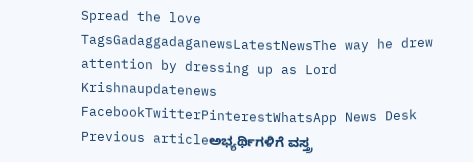Spread the love TagsGadaggadaganewsLatestNewsThe way he drew attention by dressing up as Lord Krishnaupdatenews FacebookTwitterPinterestWhatsApp News Desk Previous articleಅಭ್ಯರ್ಥಿಗಳಿಗೆ ವಸ್ತ್ರ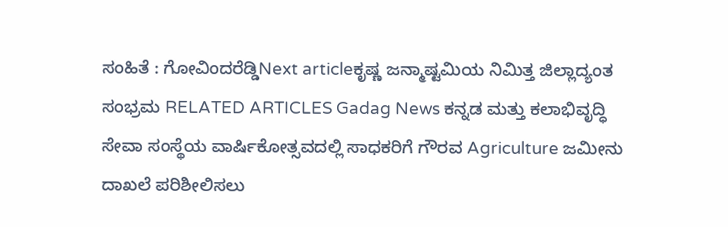ಸಂಹಿತೆ : ಗೋವಿಂದರೆಡ್ಡಿNext articleಕೃಷ್ಣ ಜನ್ಮಾಷ್ಟಮಿಯ ನಿಮಿತ್ತ ಜಿಲ್ಲಾದ್ಯಂತ ಸಂಭ್ರಮ RELATED ARTICLES Gadag News ಕನ್ನಡ ಮತ್ತು ಕಲಾಭಿವೃದ್ಧಿ ಸೇವಾ ಸಂಸ್ಥೆಯ ವಾರ್ಷಿಕೋತ್ಸವದಲ್ಲಿ ಸಾಧಕರಿಗೆ ಗೌರವ Agriculture ಜಮೀನು ದಾಖಲೆ ಪರಿಶೀಲಿಸಲು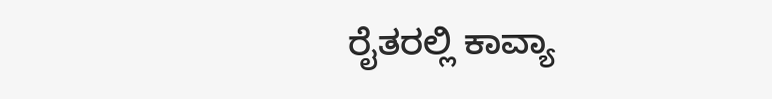ರೈತರಲ್ಲಿ ಕಾವ್ಯಾ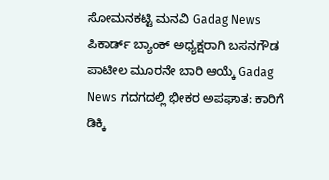ಸೋಮನಕಟ್ಟಿ ಮನವಿ Gadag News ಪಿಕಾರ್ಡ್ ಬ್ಯಾಂಕ್ ಅಧ್ಯಕ್ಷರಾಗಿ ಬಸನಗೌಡ ಪಾಟೀಲ ಮೂರನೇ ಬಾರಿ ಆಯ್ಕೆ Gadag News ಗದಗದಲ್ಲಿ ಭೀಕರ ಅಪಘಾತ: ಕಾರಿಗೆ ಡಿಕ್ಕಿ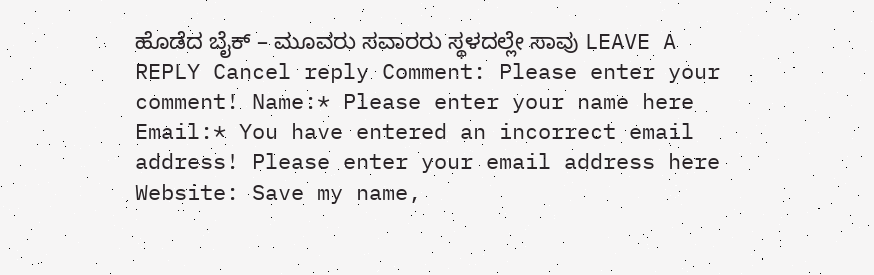ಹೊಡೆದ ಬೈಕ್ – ಮೂವರು ಸವಾರರು ಸ್ಥಳದಲ್ಲೇ ಸಾವು LEAVE A REPLY Cancel reply Comment: Please enter your comment! Name:* Please enter your name here Email:* You have entered an incorrect email address! Please enter your email address here Website: Save my name,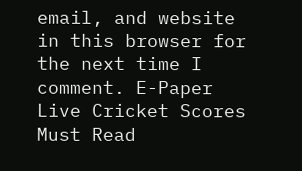email, and website in this browser for the next time I comment. E-Paper Live Cricket Scores Must Read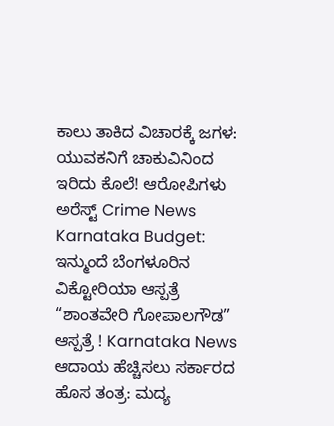ಕಾಲು ತಾಕಿದ ವಿಚಾರಕ್ಕೆ ಜಗಳ: ಯುವಕನಿಗೆ ಚಾಕುವಿನಿಂದ ಇರಿದು ಕೊಲೆ! ಆರೋಪಿಗಳು ಅರೆಸ್ಟ್ Crime News Karnataka Budget: ಇನ್ಮುಂದೆ ಬೆಂಗಳೂರಿನ ವಿಕ್ಟೋರಿಯಾ ಆಸ್ಪತ್ರೆ “ಶಾಂತವೇರಿ ಗೋಪಾಲಗೌಡ” ಆಸ್ಪತ್ರೆ ! Karnataka News ಆದಾಯ ಹೆಚ್ಚಿಸಲು ಸರ್ಕಾರದ ಹೊಸ ತಂತ್ರ: ಮದ್ಯ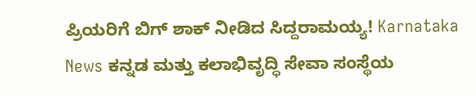ಪ್ರಿಯರಿಗೆ ಬಿಗ್ ಶಾಕ್ ನೀಡಿದ ಸಿದ್ದರಾಮಯ್ಯ! Karnataka News ಕನ್ನಡ ಮತ್ತು ಕಲಾಭಿವೃದ್ಧಿ ಸೇವಾ ಸಂಸ್ಥೆಯ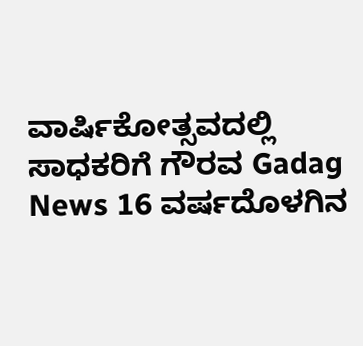ವಾರ್ಷಿಕೋತ್ಸವದಲ್ಲಿ ಸಾಧಕರಿಗೆ ಗೌರವ Gadag News 16 ವರ್ಷದೊಳಗಿನ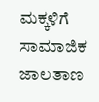ಮಕ್ಕಳಿಗೆ ಸಾಮಾಜಿಕ ಜಾಲತಾಣ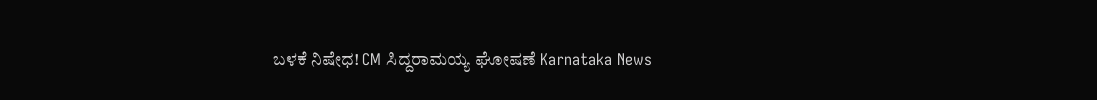ಬಳಕೆ ನಿಷೇಧ! CM ಸಿದ್ದರಾಮಯ್ಯ ಘೋಷಣೆ Karnataka News